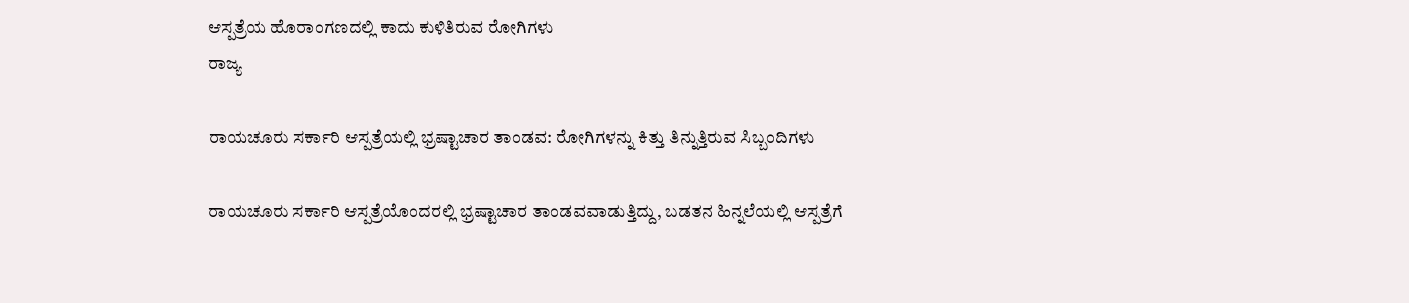ಆಸ್ಪತ್ರೆಯ ಹೊರಾಂಗಣದಲ್ಲಿ ಕಾದು ಕುಳಿತಿರುವ ರೋಗಿಗಳು
ರಾಜ್ಯ

ರಾಯಚೂರು ಸರ್ಕಾರಿ ಆಸ್ಪತ್ರೆಯಲ್ಲಿ ಭ್ರಷ್ಟಾಚಾರ ತಾಂಡವ: ರೋಗಿಗಳನ್ನು ಕಿತ್ತು ತಿನ್ನುತ್ತಿರುವ ಸಿಬ್ಬಂದಿಗಳು

ರಾಯಚೂರು ಸರ್ಕಾರಿ ಆಸ್ಪತ್ರೆಯೊಂದರಲ್ಲಿ ಭ್ರಷ್ಟಾಚಾರ ತಾಂಡವವಾಡುತ್ತಿದ್ದು, ಬಡತನ ಹಿನ್ನಲೆಯಲ್ಲಿ ಆಸ್ಪತ್ರೆಗೆ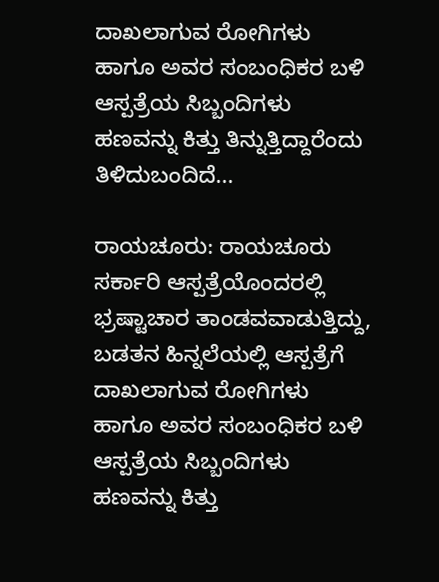ದಾಖಲಾಗುವ ರೋಗಿಗಳು ಹಾಗೂ ಅವರ ಸಂಬಂಧಿಕರ ಬಳಿ ಆಸ್ಪತ್ರೆಯ ಸಿಬ್ಬಂದಿಗಳು ಹಣವನ್ನು ಕಿತ್ತು ತಿನ್ನುತ್ತಿದ್ದಾರೆಂದು ತಿಳಿದುಬಂದಿದೆ...

ರಾಯಚೂರು: ರಾಯಚೂರು ಸರ್ಕಾರಿ ಆಸ್ಪತ್ರೆಯೊಂದರಲ್ಲಿ ಭ್ರಷ್ಟಾಚಾರ ತಾಂಡವವಾಡುತ್ತಿದ್ದು, ಬಡತನ ಹಿನ್ನಲೆಯಲ್ಲಿ ಆಸ್ಪತ್ರೆಗೆ ದಾಖಲಾಗುವ ರೋಗಿಗಳು ಹಾಗೂ ಅವರ ಸಂಬಂಧಿಕರ ಬಳಿ ಆಸ್ಪತ್ರೆಯ ಸಿಬ್ಬಂದಿಗಳು ಹಣವನ್ನು ಕಿತ್ತು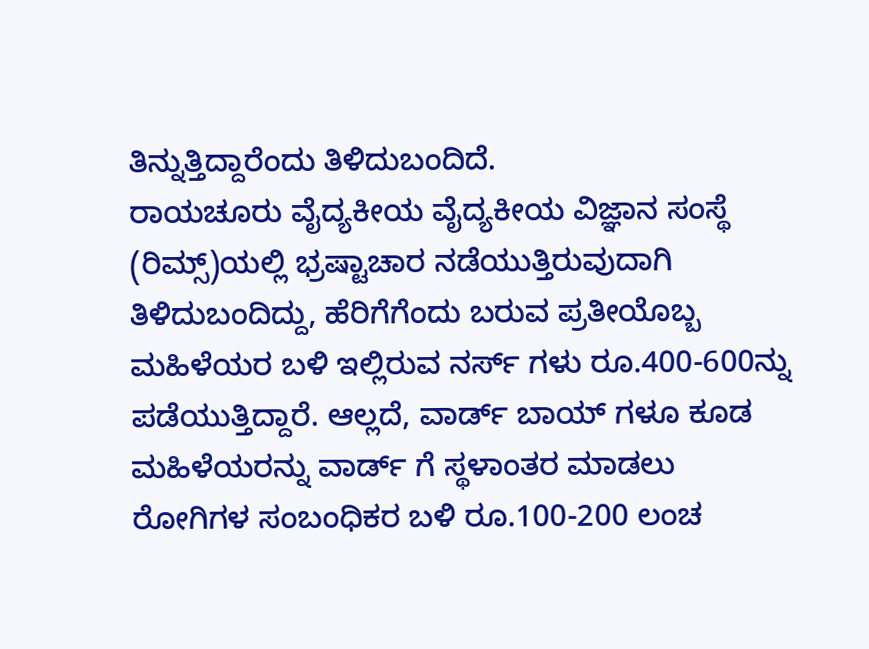ತಿನ್ನುತ್ತಿದ್ದಾರೆಂದು ತಿಳಿದುಬಂದಿದೆ.
ರಾಯಚೂರು ವೈದ್ಯಕೀಯ ವೈದ್ಯಕೀಯ ವಿಜ್ಞಾನ ಸಂಸ್ಥೆ (ರಿಮ್ಸ್)ಯಲ್ಲಿ ಭ್ರಷ್ಟಾಚಾರ ನಡೆಯುತ್ತಿರುವುದಾಗಿ ತಿಳಿದುಬಂದಿದ್ದು, ಹೆರಿಗೆಗೆಂದು ಬರುವ ಪ್ರತೀಯೊಬ್ಬ ಮಹಿಳೆಯರ ಬಳಿ ಇಲ್ಲಿರುವ ನರ್ಸ್ ಗಳು ರೂ.400-600ನ್ನು ಪಡೆಯುತ್ತಿದ್ದಾರೆ. ಆಲ್ಲದೆ, ವಾರ್ಡ್ ಬಾಯ್ ಗಳೂ ಕೂಡ ಮಹಿಳೆಯರನ್ನು ವಾರ್ಡ್ ಗೆ ಸ್ಥಳಾಂತರ ಮಾಡಲು ರೋಗಿಗಳ ಸಂಬಂಧಿಕರ ಬಳಿ ರೂ.100-200 ಲಂಚ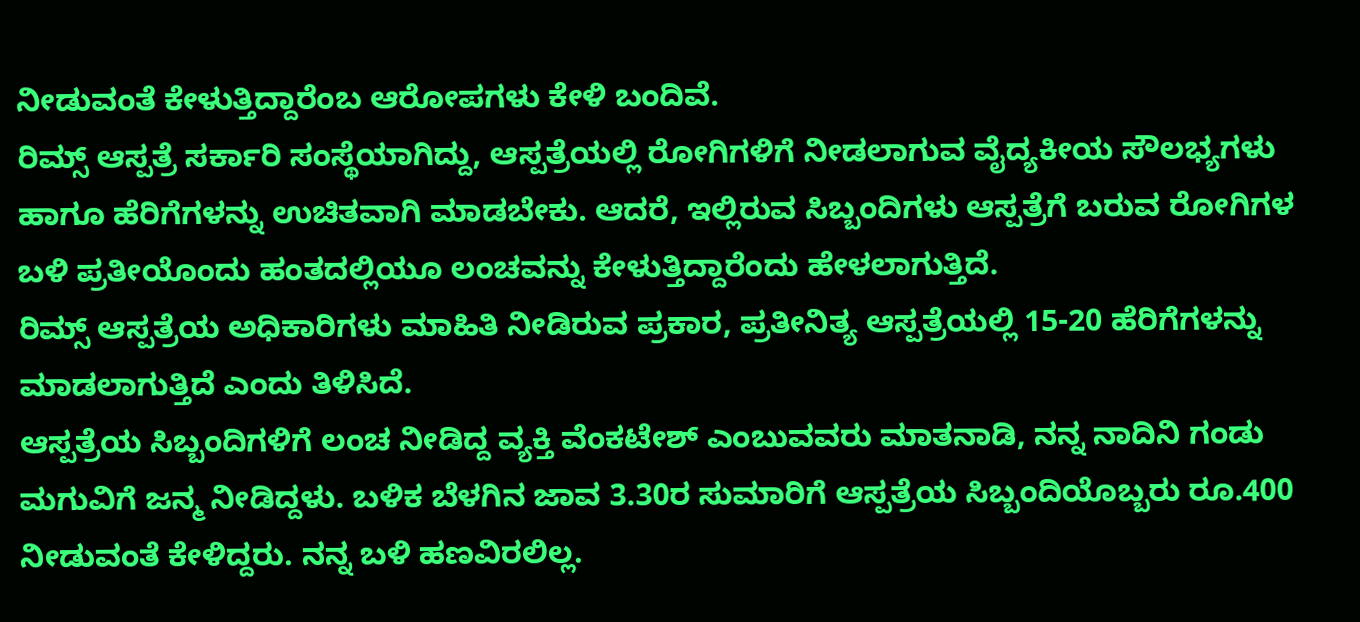ನೀಡುವಂತೆ ಕೇಳುತ್ತಿದ್ದಾರೆಂಬ ಆರೋಪಗಳು ಕೇಳಿ ಬಂದಿವೆ.
ರಿಮ್ಸ್ ಆಸ್ಪತ್ರೆ ಸರ್ಕಾರಿ ಸಂಸ್ಥೆಯಾಗಿದ್ದು, ಆಸ್ಪತ್ರೆಯಲ್ಲಿ ರೋಗಿಗಳಿಗೆ ನೀಡಲಾಗುವ ವೈದ್ಯಕೀಯ ಸೌಲಭ್ಯಗಳು ಹಾಗೂ ಹೆರಿಗೆಗಳನ್ನು ಉಚಿತವಾಗಿ ಮಾಡಬೇಕು. ಆದರೆ, ಇಲ್ಲಿರುವ ಸಿಬ್ಬಂದಿಗಳು ಆಸ್ಪತ್ರೆಗೆ ಬರುವ ರೋಗಿಗಳ ಬಳಿ ಪ್ರತೀಯೊಂದು ಹಂತದಲ್ಲಿಯೂ ಲಂಚವನ್ನು ಕೇಳುತ್ತಿದ್ದಾರೆಂದು ಹೇಳಲಾಗುತ್ತಿದೆ.
ರಿಮ್ಸ್ ಆಸ್ಪತ್ರೆಯ ಅಧಿಕಾರಿಗಳು ಮಾಹಿತಿ ನೀಡಿರುವ ಪ್ರಕಾರ, ಪ್ರತೀನಿತ್ಯ ಆಸ್ಪತ್ರೆಯಲ್ಲಿ 15-20 ಹೆರಿಗೆಗಳನ್ನು ಮಾಡಲಾಗುತ್ತಿದೆ ಎಂದು ತಿಳಿಸಿದೆ.
ಆಸ್ಪತ್ರೆಯ ಸಿಬ್ಬಂದಿಗಳಿಗೆ ಲಂಚ ನೀಡಿದ್ದ ವ್ಯಕ್ತಿ ವೆಂಕಟೇಶ್ ಎಂಬುವವರು ಮಾತನಾಡಿ, ನನ್ನ ನಾದಿನಿ ಗಂಡು ಮಗುವಿಗೆ ಜನ್ಮ ನೀಡಿದ್ದಳು. ಬಳಿಕ ಬೆಳಗಿನ ಜಾವ 3.30ರ ಸುಮಾರಿಗೆ ಆಸ್ಪತ್ರೆಯ ಸಿಬ್ಬಂದಿಯೊಬ್ಬರು ರೂ.400 ನೀಡುವಂತೆ ಕೇಳಿದ್ದರು. ನನ್ನ ಬಳಿ ಹಣವಿರಲಿಲ್ಲ.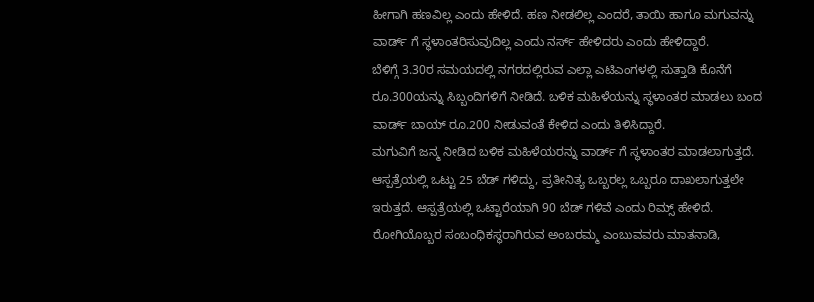ಹೀಗಾಗಿ ಹಣವಿಲ್ಲ ಎಂದು ಹೇಳಿದೆ. ಹಣ ನೀಡಲಿಲ್ಲ ಎಂದರೆ, ತಾಯಿ ಹಾಗೂ ಮಗುವನ್ನು ವಾರ್ಡ್ ಗೆ ಸ್ಥಳಾಂತರಿಸುವುದಿಲ್ಲ ಎಂದು ನರ್ಸ್ ಹೇಳಿದರು ಎಂದು ಹೇಳಿದ್ದಾರೆ.
ಬೆಳಿಗ್ಗೆ 3.30ರ ಸಮಯದಲ್ಲಿ ನಗರದಲ್ಲಿರುವ ಎಲ್ಲಾ ಎಟಿಎಂಗಳಲ್ಲಿ ಸುತ್ತಾಡಿ ಕೊನೆಗೆ ರೂ.300ಯನ್ನು ಸಿಬ್ಬಂದಿಗಳಿಗೆ ನೀಡಿದೆ. ಬಳಿಕ ಮಹಿಳೆಯನ್ನು ಸ್ಥಳಾಂತರ ಮಾಡಲು ಬಂದ ವಾರ್ಡ್ ಬಾಯ್ ರೂ.200 ನೀಡುವಂತೆ ಕೇಳಿದ ಎಂದು ತಿಳಿಸಿದ್ದಾರೆ.
ಮಗುವಿಗೆ ಜನ್ಮ ನೀಡಿದ ಬಳಿಕ ಮಹಿಳೆಯರನ್ನು ವಾರ್ಡ್ ಗೆ ಸ್ಥಳಾಂತರ ಮಾಡಲಾಗುತ್ತದೆ. ಆಸ್ಪತ್ರೆಯಲ್ಲಿ ಒಟ್ಟು 25 ಬೆಡ್ ಗಳಿದ್ದು, ಪ್ರತೀನಿತ್ಯ ಒಬ್ಬರಲ್ಲ ಒಬ್ಬರೂ ದಾಖಲಾಗುತ್ತಲೇ ಇರುತ್ತದೆ. ಆಸ್ಪತ್ರೆಯಲ್ಲಿ ಒಟ್ಟಾರೆಯಾಗಿ 90 ಬೆಡ್ ಗಳಿವೆ ಎಂದು ರಿಮ್ಸ್ ಹೇಳಿದೆ.
ರೋಗಿಯೊಬ್ಬರ ಸಂಬಂಧಿಕಸ್ಥರಾಗಿರುವ ಅಂಬರಮ್ಮ ಎಂಬುವವರು ಮಾತನಾಡಿ,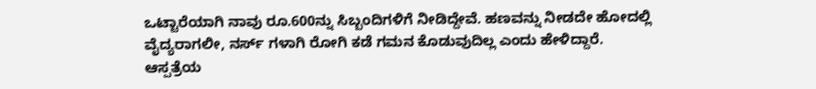ಒಟ್ಟಾರೆಯಾಗಿ ನಾವು ರೂ.600ನ್ನು ಸಿಬ್ಬಂದಿಗಳಿಗೆ ನೀಡಿದ್ದೇವೆ. ಹಣವನ್ನು ನೀಡದೇ ಹೋದಲ್ಲಿ ವೈದ್ಯರಾಗಲೀ, ನರ್ಸ್ ಗಳಾಗಿ ರೋಗಿ ಕಡೆ ಗಮನ ಕೊಡುವುದಿಲ್ಲ ಎಂದು ಹೇಳಿದ್ದಾರೆ.
ಆಸ್ಪತ್ರೆಯ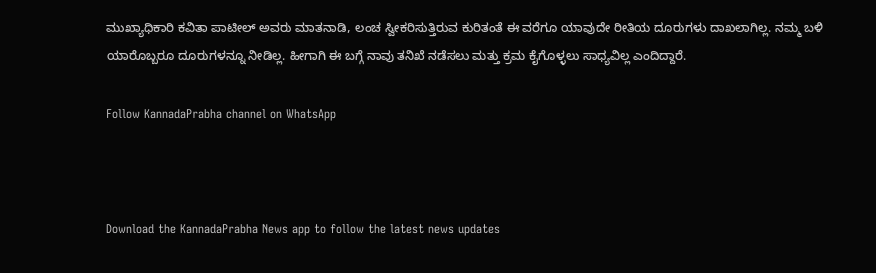ಮುಖ್ಯಾಧಿಕಾರಿ ಕವಿತಾ ಪಾಟೀಲ್ ಅವರು ಮಾತನಾಡಿ, ಲಂಚ ಸ್ವೀಕರಿಸುತ್ತಿರುವ ಕುರಿತಂತೆ ಈ ವರೆಗೂ ಯಾವುದೇ ರೀತಿಯ ದೂರುಗಳು ದಾಖಲಾಗಿಲ್ಲ. ನಮ್ಮ ಬಳಿ ಯಾರೊಬ್ಬರೂ ದೂರುಗಳನ್ನೂ ನೀಡಿಲ್ಲ. ಹೀಗಾಗಿ ಈ ಬಗ್ಗೆ ನಾವು ತನಿಖೆ ನಡೆಸಲು ಮತ್ತು ಕ್ರಮ ಕೈಗೊಳ್ಳಲು ಸಾಧ್ಯವಿಲ್ಲ ಎಂದಿದ್ದಾರೆ.

Follow KannadaPrabha channel on WhatsApp



Download the KannadaPrabha News app to follow the latest news updates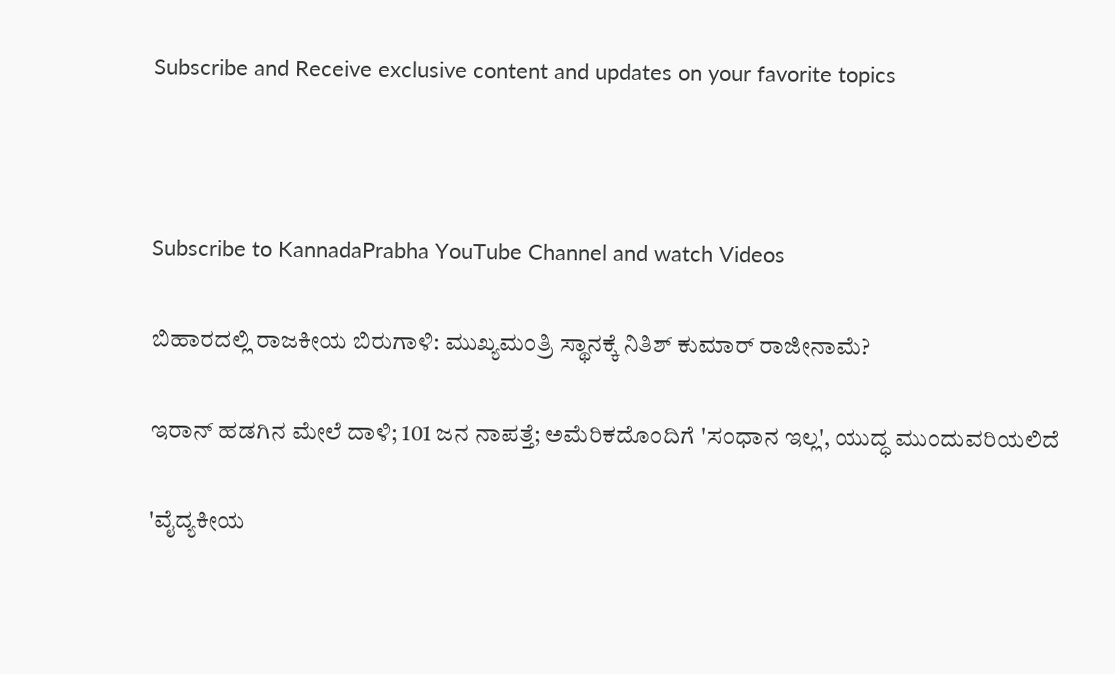Subscribe and Receive exclusive content and updates on your favorite topics



Subscribe to KannadaPrabha YouTube Channel and watch Videos

ಬಿಹಾರದಲ್ಲಿ ರಾಜಕೀಯ ಬಿರುಗಾಳಿ: ಮುಖ್ಯಮಂತ್ರಿ ಸ್ಥಾನಕ್ಕೆ ನಿತಿಶ್ ಕುಮಾರ್ ರಾಜೀನಾಮೆ?

ಇರಾನ್ ಹಡಗಿನ ಮೇಲೆ ದಾಳಿ; 101 ಜನ ನಾಪತ್ತೆ; ಅಮೆರಿಕದೊಂದಿಗೆ 'ಸಂಧಾನ ಇಲ್ಲ', ಯುದ್ಧ ಮುಂದುವರಿಯಲಿದೆ

'ವೈದ್ಯಕೀಯ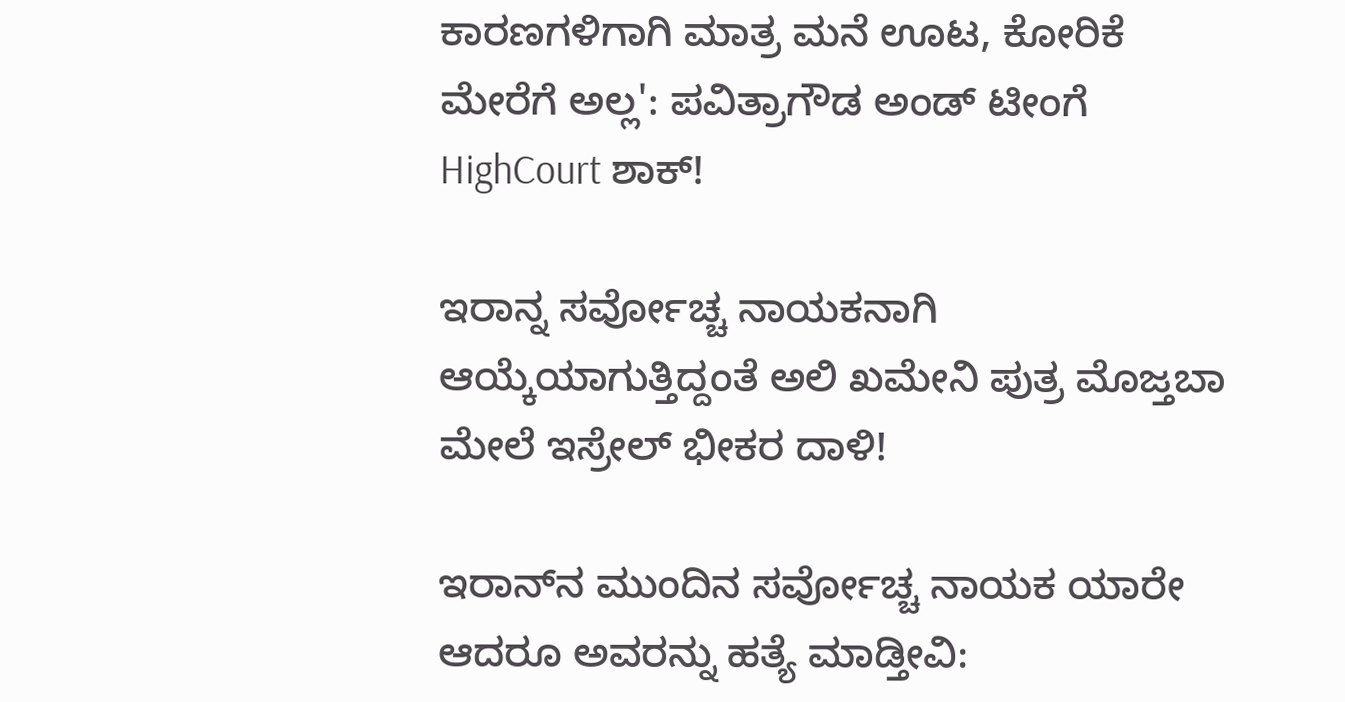ಕಾರಣಗಳಿಗಾಗಿ ಮಾತ್ರ ಮನೆ ಊಟ, ಕೋರಿಕೆ ಮೇರೆಗೆ ಅಲ್ಲ': ಪವಿತ್ರಾಗೌಡ ಅಂಡ್ ಟೀಂಗೆ HighCourt ಶಾಕ್!

ಇರಾನ್ನ ಸರ್ವೋಚ್ಚ ನಾಯಕನಾಗಿ ಆಯ್ಕೆಯಾಗುತ್ತಿದ್ದಂತೆ ಅಲಿ ಖಮೇನಿ ಪುತ್ರ ಮೊಜ್ತಬಾ ಮೇಲೆ ಇಸ್ರೇಲ್ ಭೀಕರ ದಾಳಿ!

ಇರಾನ್‌ನ ಮುಂದಿನ ಸರ್ವೋಚ್ಚ ನಾಯಕ ಯಾರೇ ಆದರೂ ಅವರನ್ನು ಹತ್ಯೆ ಮಾಡ್ತೀವಿ: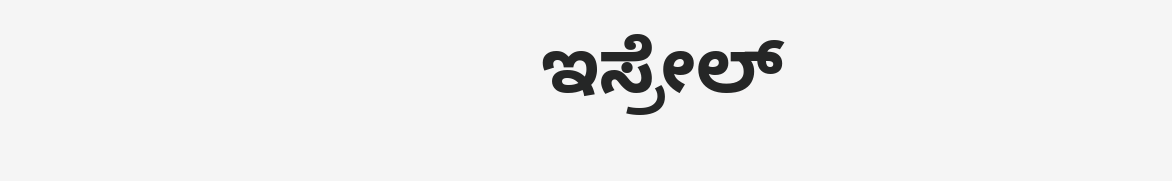ಇಸ್ರೇಲ್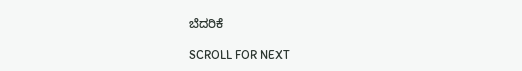ಬೆದರಿಕೆ

SCROLL FOR NEXT